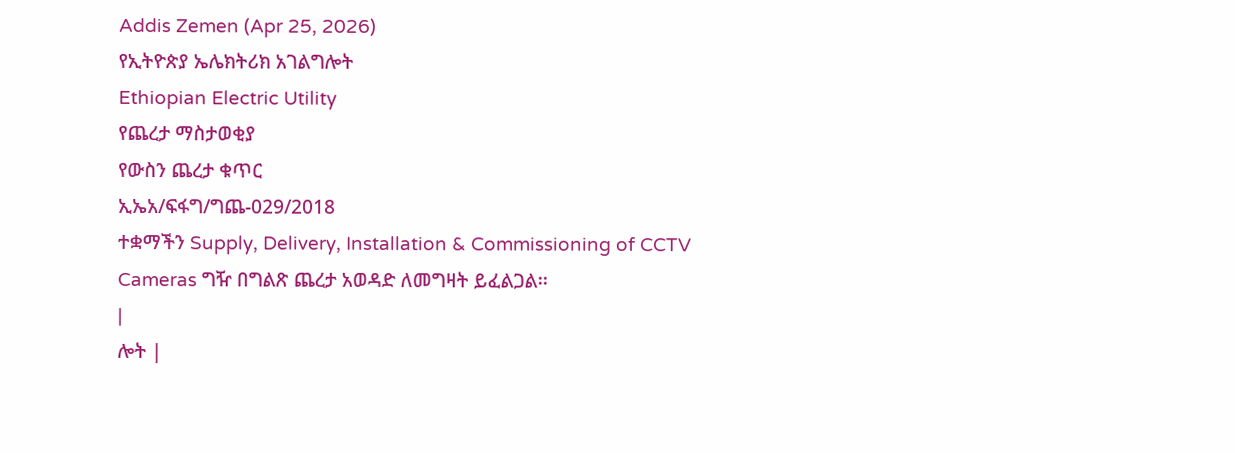Addis Zemen (Apr 25, 2026)
የኢትዮጵያ ኤሌክትሪክ አገልግሎት
Ethiopian Electric Utility
የጨረታ ማስታወቂያ
የውስን ጨረታ ቁጥር
ኢኤአ/ፍፋግ/ግጨ-029/2018
ተቋማችን Supply, Delivery, Installation & Commissioning of CCTV Cameras ግዥ በግልጽ ጨረታ አወዳድ ለመግዛት ይፈልጋል፡፡
|
ሎት |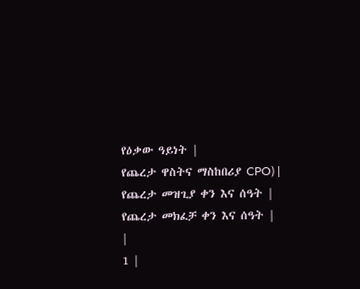የዕቃው ዓይነት |
የጨረታ ዋስትና ማስከበሪያ CPO) |
የጨረታ መዝጊያ ቀን እና ሰዓት |
የጨረታ መክፈቻ ቀን እና ሰዓት |
|
1 |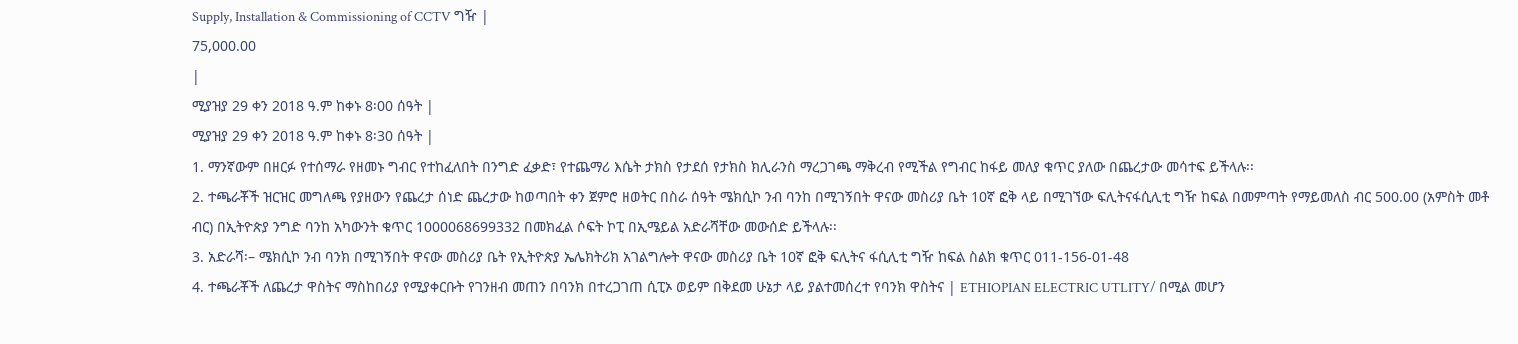Supply, Installation & Commissioning of CCTV ግዥ |
75,000.00
|
ሚያዝያ 29 ቀን 2018 ዓ.ም ከቀኑ 8፡00 ሰዓት |
ሚያዝያ 29 ቀን 2018 ዓ.ም ከቀኑ 8፡30 ሰዓት |
1. ማንኛውም በዘርፉ የተሰማራ የዘመኑ ግብር የተከፈለበት በንግድ ፈቃድ፣ የተጨማሪ እሴት ታክስ የታደሰ የታክስ ክሊራንስ ማረጋገጫ ማቅረብ የሚችል የግብር ከፋይ መለያ ቁጥር ያለው በጨረታው መሳተፍ ይችላሉ፡፡
2. ተጫራቾች ዝርዝር መግለጫ የያዘውን የጨረታ ሰነድ ጨረታው ከወጣበት ቀን ጀምሮ ዘወትር በስራ ሰዓት ሜክሲኮ ንብ ባንከ በሚገኝበት ዋናው መስሪያ ቤት 10ኛ ፎቅ ላይ በሚገኘው ፍሊትናፋሲሊቲ ግዥ ከፍል በመምጣት የማይመለስ ብር 500.00 (አምስት መቶ ብር) በኢትዮጵያ ንግድ ባንከ አካውንት ቁጥር 1000068699332 በመክፈል ሶፍት ኮፒ በኢሜይል አድራሻቸው መውሰድ ይችላሉ፡፡
3. አድራሻ፡– ሜክሲኮ ንብ ባንክ በሚገኝበት ዋናው መስሪያ ቤት የኢትዮጵያ ኤሌክትሪክ አገልግሎት ዋናው መስሪያ ቤት 10ኛ ፎቅ ፍሊትና ፋሲሊቲ ግዥ ከፍል ስልክ ቁጥር 011-156-01-48
4. ተጫራቾች ለጨረታ ዋስትና ማስከበሪያ የሚያቀርቡት የገንዘብ መጠን በባንክ በተረጋገጠ ሲፒኦ ወይም በቅደመ ሁኔታ ላይ ያልተመሰረተ የባንክ ዋስትና | ETHIOPIAN ELECTRIC UTLITY/ በሚል መሆን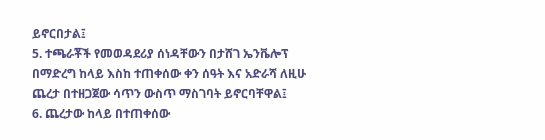ይኖርበታል፤
5. ተጫራቾች የመወዳደሪያ ሰነዳቸውን በታሸገ ኤንቬሎፕ በማድረግ ከላይ እስከ ተጠቀሰው ቀን ሰዓት እና አድራሻ ለዚሁ ጨረታ በተዘጋጀው ሳጥን ውስጥ ማስገባት ይኖርባቸዋል፤
6. ጨረታው ከላይ በተጠቀሰው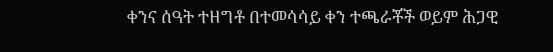ቀንና ሰዓት ተዘግቶ በተመሳሳይ ቀን ተጫራቾች ወይም ሕጋዊ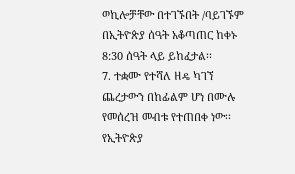ወኪሎቻቸው በተገኙበት /ባይገኙም በኢትዮጵያ ሰዓት አቆጣጠር ከቀኑ 8:30 ሰዓት ላይ ይከፈታል፡፡
7. ተቋሙ የተሻለ ዘዴ ካገኘ ጨረታውን በከፊልም ሆነ በሙሉ የመሰረዝ መብቱ የተጠበቀ ነው፡፡
የኢትዮጵያ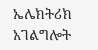ኤሌክትሪክ አገልግሎት